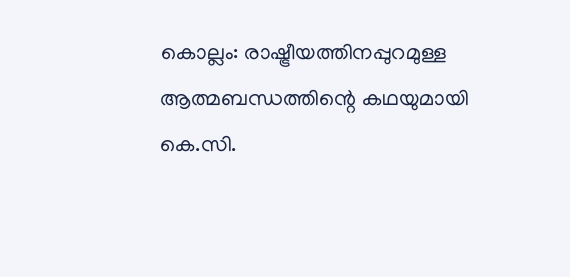കൊല്ലം: രാഷ്ട്രീയത്തിനപ്പുറമുള്ള ആത്മബന്ധത്തിന്റെ കഥയുമായി കെ.സി.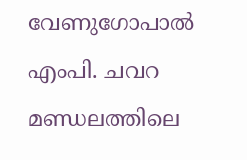വേണുഗോപാൽ എംപി. ചവറ മണ്ഡലത്തിലെ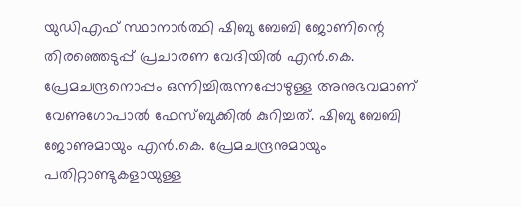യുഡിഎഫ് സ്ഥാനാർത്ഥി ഷിബു ബേബി ജോണിന്റെ തിരഞ്ഞെടുപ്പ് പ്രചാരണ വേദിയിൽ എൻ.കെ. പ്രേമചന്ദ്രനൊപ്പം ഒന്നിച്ചിരുന്നപ്പോഴുള്ള അനുഭവമാണ് വേണുഗോപാൽ ഫേസ്ബുക്കിൽ കുറിച്ചത്. ഷിബു ബേബി ജോണുമായും എൻ.കെ. പ്രേമചന്ദ്രനുമായും പതിറ്റാണ്ടുകളായുള്ള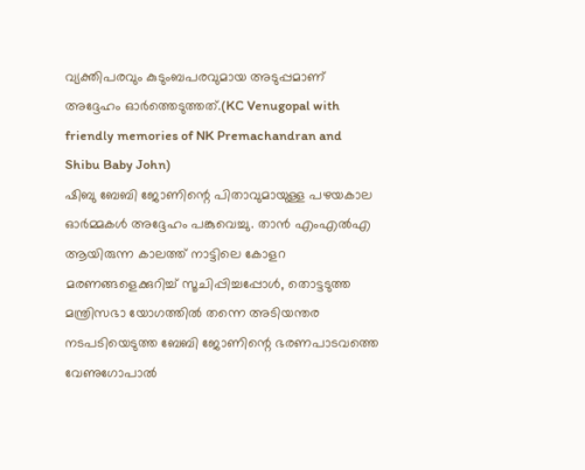വ്യക്തിപരവും കുടുംബപരവുമായ അടുപ്പമാണ് അദ്ദേഹം ഓർത്തെടുത്തത്.(KC Venugopal with friendly memories of NK Premachandran and Shibu Baby John)
ഷിബു ബേബി ജോണിന്റെ പിതാവുമായുള്ള പഴയകാല ഓർമ്മകൾ അദ്ദേഹം പങ്കുവെച്ചു. താൻ എംഎൽഎ ആയിരുന്ന കാലത്ത് നാട്ടിലെ കോളറ മരണങ്ങളെക്കുറിച്ച് സൂചിപ്പിച്ചപ്പോൾ, തൊട്ടടുത്ത മന്ത്രിസഭാ യോഗത്തിൽ തന്നെ അടിയന്തര നടപടിയെടുത്ത ബേബി ജോണിന്റെ ഭരണപാടവത്തെ വേണുഗോപാൽ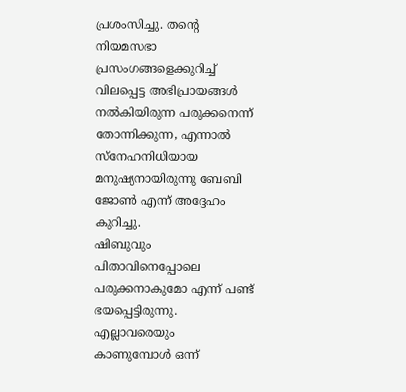പ്രശംസിച്ചു. തന്റെ നിയമസഭാ പ്രസംഗങ്ങളെക്കുറിച്ച് വിലപ്പെട്ട അഭിപ്രായങ്ങൾ നൽകിയിരുന്ന പരുക്കനെന്ന് തോന്നിക്കുന്ന, എന്നാൽ സ്നേഹനിധിയായ മനുഷ്യനായിരുന്നു ബേബി ജോൺ എന്ന് അദ്ദേഹം കുറിച്ചു.
ഷിബുവും പിതാവിനെപ്പോലെ പരുക്കനാകുമോ എന്ന് പണ്ട് ഭയപ്പെട്ടിരുന്നു. എല്ലാവരെയും കാണുമ്പോൾ ഒന്ന്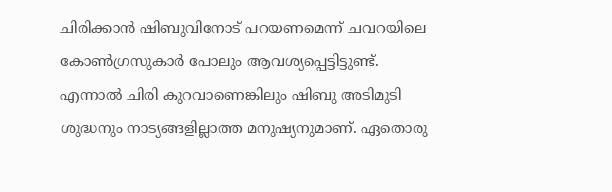ചിരിക്കാൻ ഷിബുവിനോട് പറയണമെന്ന് ചവറയിലെ കോൺഗ്രസുകാർ പോലും ആവശ്യപ്പെട്ടിട്ടുണ്ട്. എന്നാൽ ചിരി കുറവാണെങ്കിലും ഷിബു അടിമുടി ശുദ്ധനും നാട്യങ്ങളില്ലാത്ത മനുഷ്യനുമാണ്. ഏതൊരു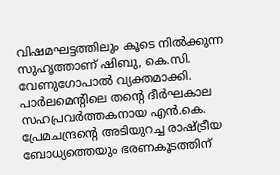വിഷമഘട്ടത്തിലും കൂടെ നിൽക്കുന്ന സുഹൃത്താണ് ഷിബു, കെ.സി. വേണുഗോപാൽ വ്യക്തമാക്കി.
പാർലമെന്റിലെ തന്റെ ദീർഘകാല സഹപ്രവർത്തകനായ എൻ.കെ. പ്രേമചന്ദ്രന്റെ അടിയുറച്ച രാഷ്ട്രീയ ബോധ്യത്തെയും ഭരണകൂടത്തിന്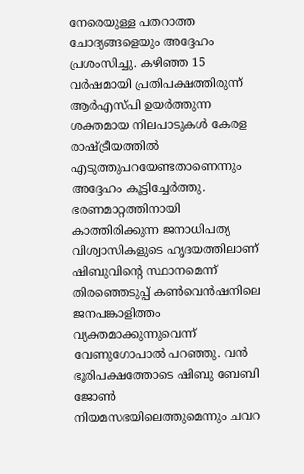നേരെയുള്ള പതറാത്ത ചോദ്യങ്ങളെയും അദ്ദേഹം പ്രശംസിച്ചു. കഴിഞ്ഞ 15 വർഷമായി പ്രതിപക്ഷത്തിരുന്ന് ആർഎസ്പി ഉയർത്തുന്ന ശക്തമായ നിലപാടുകൾ കേരള രാഷ്ട്രീയത്തിൽ എടുത്തുപറയേണ്ടതാണെന്നും അദ്ദേഹം കൂട്ടിച്ചേർത്തു. ഭരണമാറ്റത്തിനായി കാത്തിരിക്കുന്ന ജനാധിപത്യ വിശ്വാസികളുടെ ഹൃദയത്തിലാണ് ഷിബുവിന്റെ സ്ഥാനമെന്ന് തിരഞ്ഞെടുപ്പ് കൺവെൻഷനിലെ ജനപങ്കാളിത്തം വ്യക്തമാക്കുന്നുവെന്ന് വേണുഗോപാൽ പറഞ്ഞു. വൻ ഭൂരിപക്ഷത്തോടെ ഷിബു ബേബി ജോൺ നിയമസഭയിലെത്തുമെന്നും ചവറ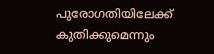പുരോഗതിയിലേക്ക് കുതിക്കുമെന്നും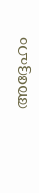അദ്ദേഹം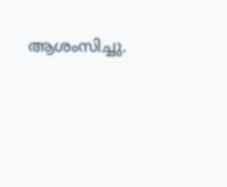ആശംസിച്ചു.